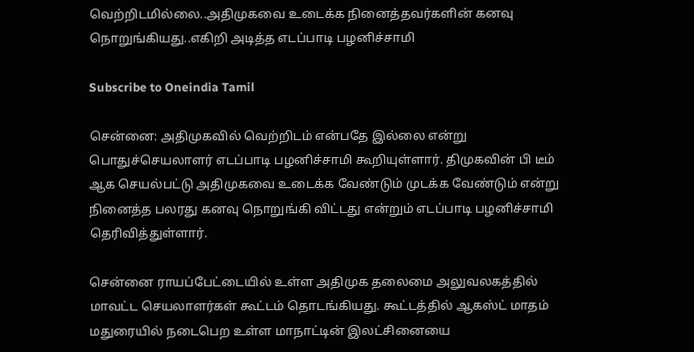வெற்றிடமில்லை..அதிமுகவை உடைக்க நினைத்தவர்களின் கனவு நொறுங்கியது..எகிறி அடித்த எடப்பாடி பழனிச்சாமி

Subscribe to Oneindia Tamil

சென்னை: அதிமுகவில் வெற்றிடம் என்பதே இல்லை என்று பொதுச்செயலாளர் எடப்பாடி பழனிச்சாமி கூறியுள்ளார். திமுகவின் பி டீம் ஆக செயல்பட்டு அதிமுகவை உடைக்க வேண்டும் முடக்க வேண்டும் என்று நினைத்த பலரது கனவு நொறுங்கி விட்டது என்றும் எடப்பாடி பழனிச்சாமி தெரிவித்துள்ளார்.

சென்னை ராயப்பேட்டையில் உள்ள அதிமுக தலைமை அலுவலகத்தில் மாவட்ட செயலாளர்கள் கூட்டம் தொடங்கியது. கூட்டத்தில் ஆகஸ்ட் மாதம் மதுரையில் நடைபெற உள்ள மாநாட்டின் இலட்சினையை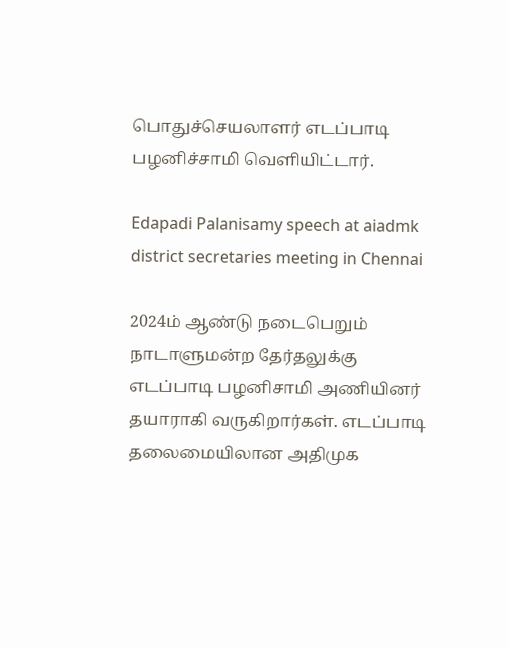பொதுச்செயலாளர் எடப்பாடி பழனிச்சாமி வெளியிட்டார்.

Edapadi Palanisamy speech at aiadmk district secretaries meeting in Chennai

2024ம் ஆண்டு நடைபெறும் நாடாளுமன்ற தேர்தலுக்கு எடப்பாடி பழனிசாமி அணியினர் தயாராகி வருகிறார்கள். எடப்பாடி தலைமையிலான அதிமுக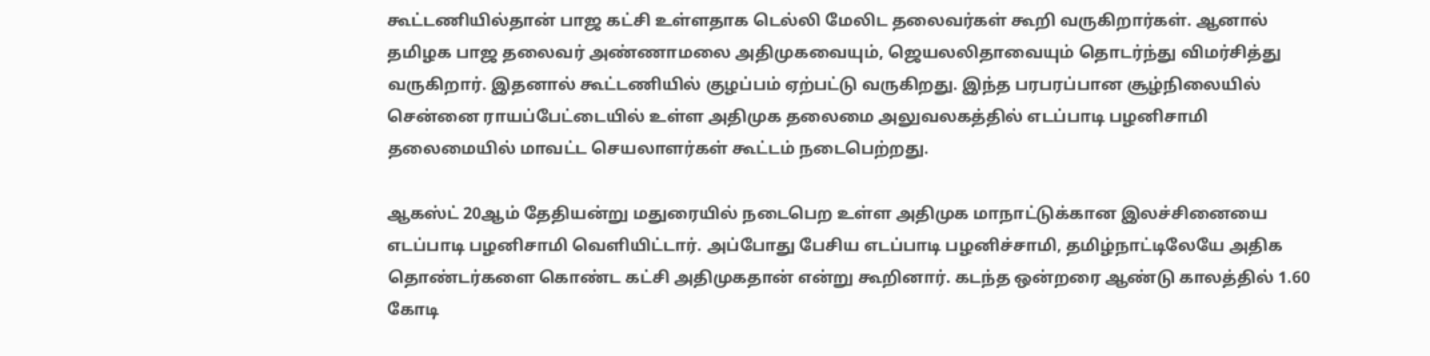கூட்டணியில்தான் பாஜ கட்சி உள்ளதாக டெல்லி மேலிட தலைவர்கள் கூறி வருகிறார்கள். ஆனால் தமிழக பாஜ தலைவர் அண்ணாமலை அதிமுகவையும், ஜெயலலிதாவையும் தொடர்ந்து விமர்சித்து வருகிறார். இதனால் கூட்டணியில் குழப்பம் ஏற்பட்டு வருகிறது. இந்த பரபரப்பான சூழ்நிலையில் சென்னை ராயப்பேட்டையில் உள்ள அதிமுக தலைமை அலுவலகத்தில் எடப்பாடி பழனிசாமி தலைமையில் மாவட்ட செயலாளர்கள் கூட்டம் நடைபெற்றது.

ஆகஸ்ட் 20ஆம் தேதியன்று மதுரையில் நடைபெற உள்ள அதிமுக மாநாட்டுக்கான இலச்சினையை எடப்பாடி பழனிசாமி வெளியிட்டார். அப்போது பேசிய எடப்பாடி பழனிச்சாமி, தமிழ்நாட்டிலேயே அதிக தொண்டர்களை கொண்ட கட்சி அதிமுகதான் என்று கூறினார். கடந்த ஒன்றரை ஆண்டு காலத்தில் 1.60 கோடி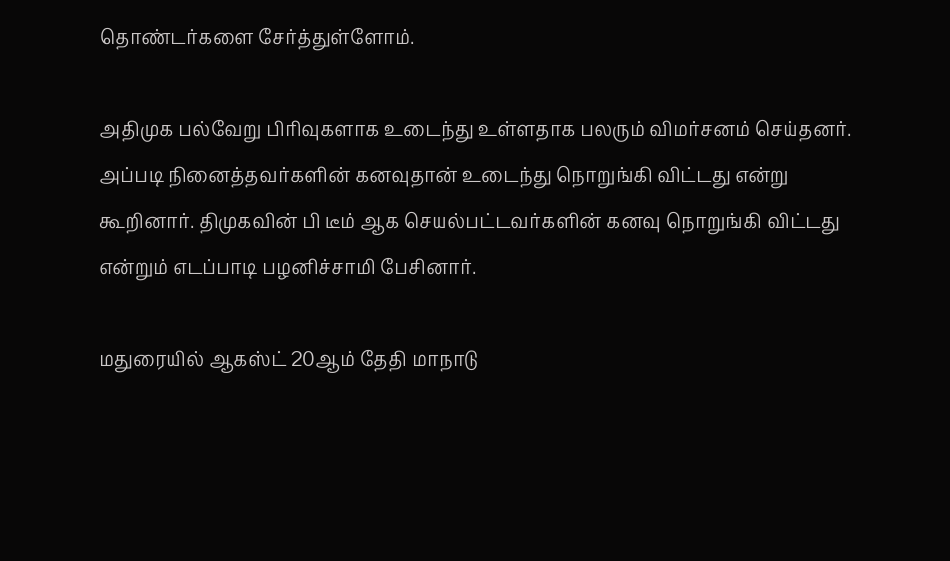தொண்டர்களை சேர்த்துள்ளோம்.

அதிமுக பல்வேறு பிரிவுகளாக உடைந்து உள்ளதாக பலரும் விமர்சனம் செய்தனர். அப்படி நினைத்தவர்களின் கனவுதான் உடைந்து நொறுங்கி விட்டது என்று கூறினார். திமுகவின் பி டீம் ஆக செயல்பட்டவர்களின் கனவு நொறுங்கி விட்டது என்றும் எடப்பாடி பழனிச்சாமி பேசினார்.

மதுரையில் ஆகஸ்ட் 20ஆம் தேதி மாநாடு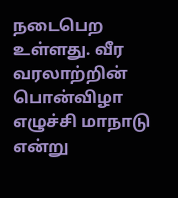நடைபெற உள்ளது. வீர வரலாற்றின் பொன்விழா எழுச்சி மாநாடு என்று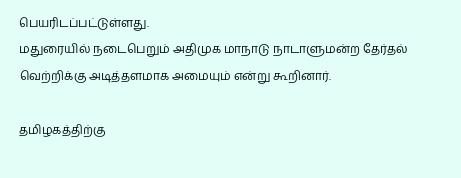பெயரிடப்பட்டுள்ளது.
மதுரையில் நடைபெறும் அதிமுக மாநாடு நாடாளுமன்ற தேர்தல் வெற்றிக்கு அடித்தளமாக அமையும் என்று கூறினார்.

தமிழகத்திற்கு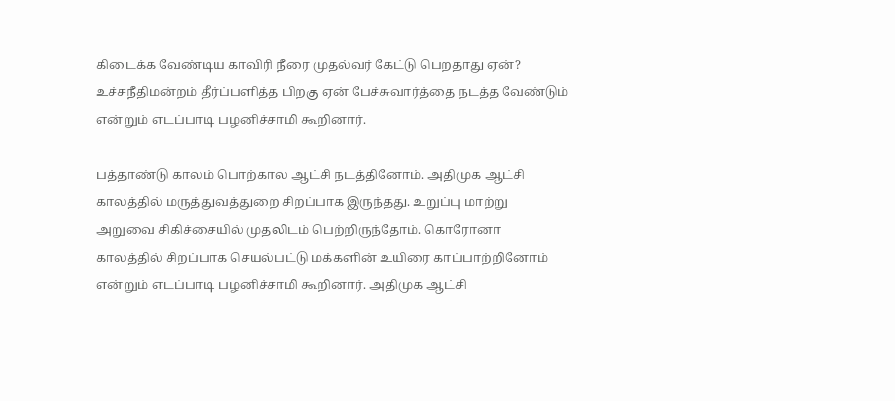கிடைக்க வேண்டிய காவிரி நீரை முதல்வர் கேட்டு பெறதாது ஏன்? உச்சநீதிமன்றம் தீர்ப்பளித்த பிறகு ஏன் பேச்சுவார்த்தை நடத்த வேண்டும் என்றும் எடப்பாடி பழனிச்சாமி கூறினார்.

பத்தாண்டு காலம் பொற்கால ஆட்சி நடத்தினோம். அதிமுக ஆட்சி காலத்தில் மருத்துவத்துறை சிறப்பாக இருந்தது. உறுப்பு மாற்று அறுவை சிகிச்சையில் முதலிடம் பெற்றிருந்தோம். கொரோனா காலத்தில் சிறப்பாக செயல்பட்டு மக்களின் உயிரை காப்பாற்றினோம் என்றும் எடப்பாடி பழனிச்சாமி கூறினார். அதிமுக ஆட்சி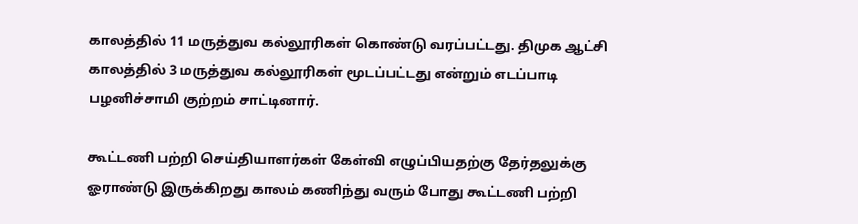காலத்தில் 11 மருத்துவ கல்லூரிகள் கொண்டு வரப்பட்டது. திமுக ஆட்சி காலத்தில் 3 மருத்துவ கல்லூரிகள் மூடப்பட்டது என்றும் எடப்பாடி பழனிச்சாமி குற்றம் சாட்டினார்.

கூட்டணி பற்றி செய்தியாளர்கள் கேள்வி எழுப்பியதற்கு தேர்தலுக்கு ஓராண்டு இருக்கிறது காலம் கணிந்து வரும் போது கூட்டணி பற்றி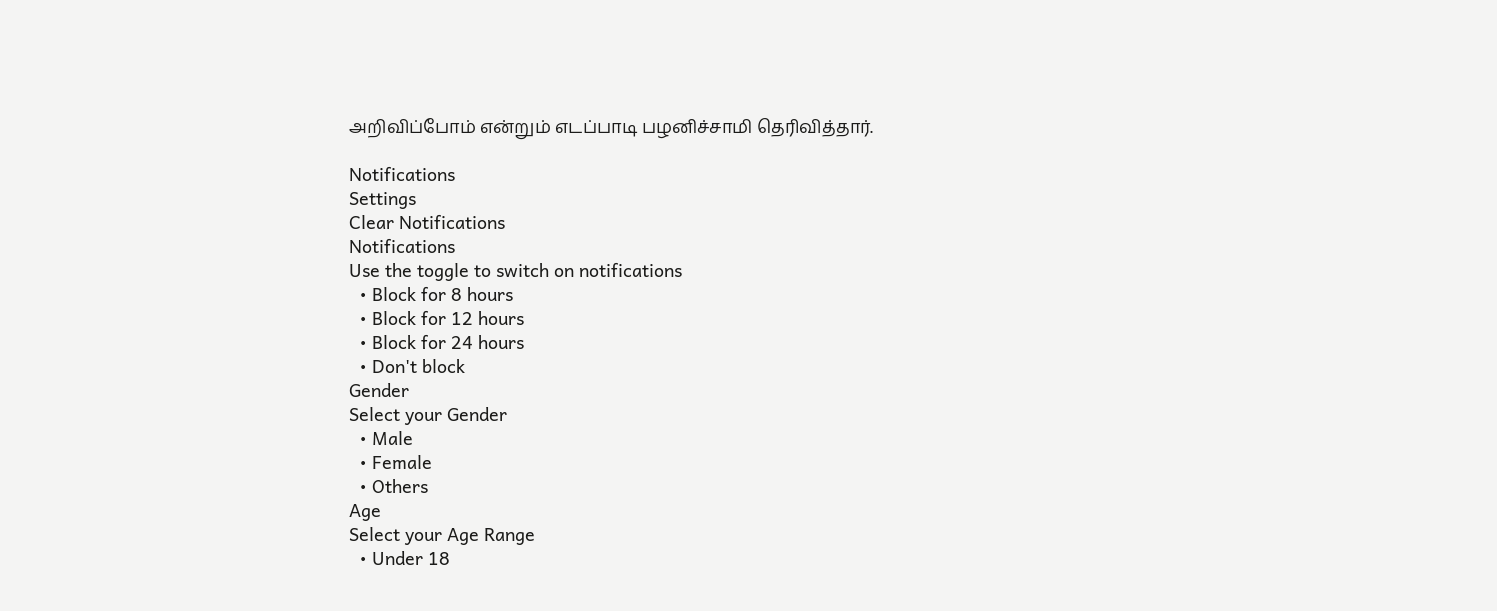அறிவிப்போம் என்றும் எடப்பாடி பழனிச்சாமி தெரிவித்தார்.

Notifications
Settings
Clear Notifications
Notifications
Use the toggle to switch on notifications
  • Block for 8 hours
  • Block for 12 hours
  • Block for 24 hours
  • Don't block
Gender
Select your Gender
  • Male
  • Female
  • Others
Age
Select your Age Range
  • Under 18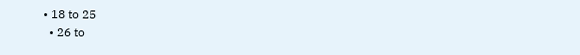• 18 to 25
  • 26 to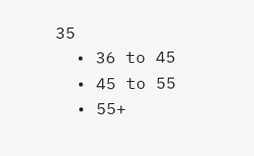35
  • 36 to 45
  • 45 to 55
  • 55+